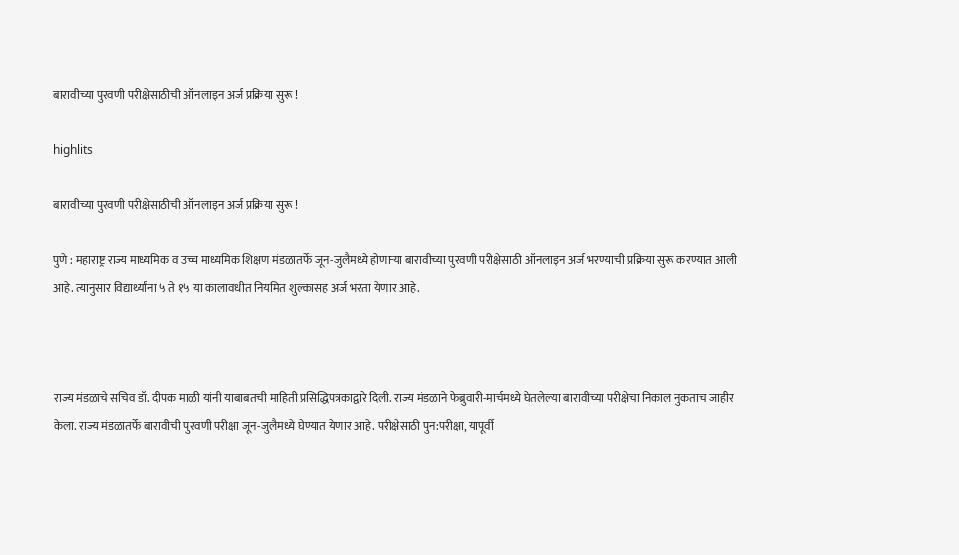बारावीच्या पुरवणी परीक्षेसाठीची ऑनलाइन अर्ज प्रक्रिया सुरू !

highlits

बारावीच्या पुरवणी परीक्षेसाठीची ऑनलाइन अर्ज प्रक्रिया सुरू !

पुणे : महाराष्ट्र राज्य माध्यमिक व उच्च माध्यमिक शिक्षण मंडळातर्फे जून-जुलैमध्ये होणाऱ्या बारावीच्या पुरवणी परीक्षेसाठी ऑनलाइन अर्ज भरण्याची प्रक्रिया सुरू करण्यात आली आहे. त्यानुसार विद्यार्थ्यांना ५ ते १५ या कालावधीत नियमित शुल्कासह अर्ज भरता येणार आहे.



राज्य मंडळाचे सचिव डॉ. दीपक माळी यांनी याबाबतची माहिती प्रसिद्धिपत्रकाद्वारे दिली. राज्य मंडळाने फेब्रुवारी-मार्चमध्ये घेतलेल्या बारावीच्या परीक्षेचा निकाल नुकताच जाहीर केला. राज्य मंडळातर्फे बारावीची पुरवणी परीक्षा जून-जुलैमध्ये घेण्यात येणार आहे. परीक्षेसाठी पुन:परीक्षा, यापूर्वी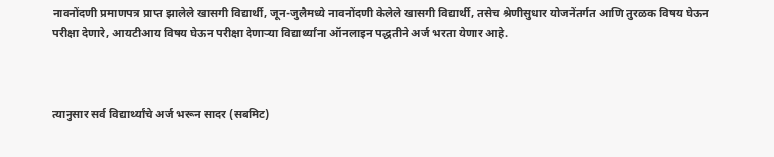नावनोंदणी प्रमाणपत्र प्राप्त झालेले खासगी विद्यार्थी, जून-जुलैमध्ये नावनोंदणी केलेले खासगी विद्यार्थी, तसेच श्रेणीसुधार योजनेंतर्गत आणि तुरळक विषय घेऊन परीक्षा देणारे, आयटीआय विषय घेऊन परीक्षा देणाऱ्या विद्यार्थ्यांना ऑनलाइन पद्धतीने अर्ज भरता येणार आहे.



त्यानुसार सर्व विद्यार्थ्यांचे अर्ज भरून सादर (सबमिट)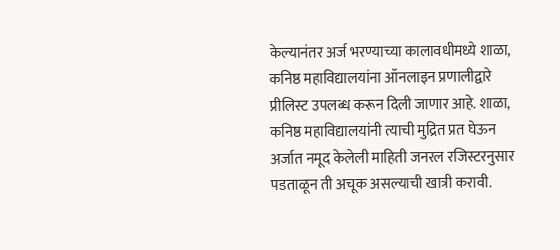केल्यानंतर अर्ज भरण्याच्या कालावधीमध्ये शाळा, कनिष्ठ महाविद्यालयांना ऑनलाइन प्रणालीद्वारे प्रीलिस्ट उपलब्ध करून दिली जाणार आहे. शाळा, कनिष्ठ महाविद्यालयांनी त्याची मुद्रित प्रत घेऊन अर्जात नमूद केलेली माहिती जनरल रजिस्टरनुसार पडताळून ती अचूक असल्याची खात्री करावी.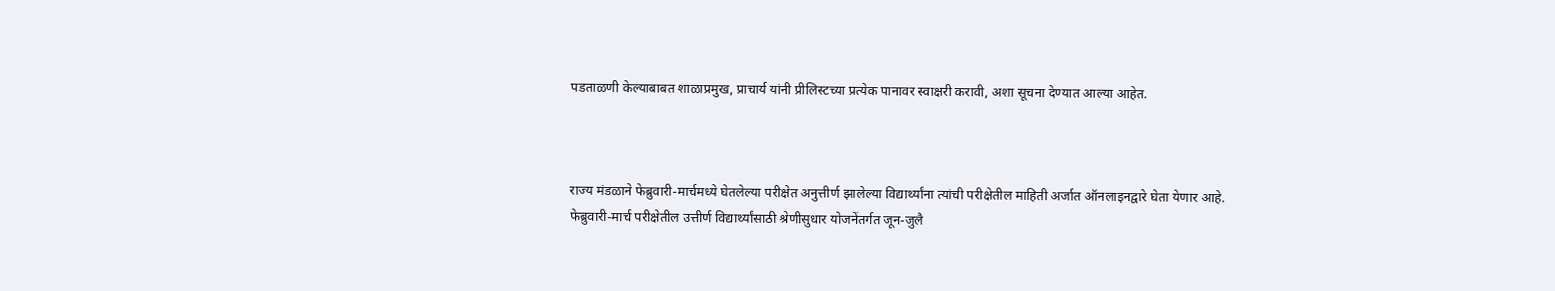पडताळणी केल्याबाबत शाळाप्रमुख, प्राचार्य यांनी प्रीलिस्टच्या प्रत्येक पानावर स्वाक्षरी करावी, अशा सूचना देण्यात आल्या आहेत.



राज्य मंडळाने फेब्रुवारी-मार्चमध्ये घेतलेल्या परीक्षेत अनुत्तीर्ण झालेल्या विद्यार्थ्यांना त्यांची परीक्षेतील माहिती अर्जात ऑनलाइनद्वारे घेता येणार आहे. फेब्रुवारी-मार्च परीक्षेतील उत्तीर्ण विद्यार्थ्यांसाठी श्रेणीसुधार योजनेंतर्गत जून-जुलै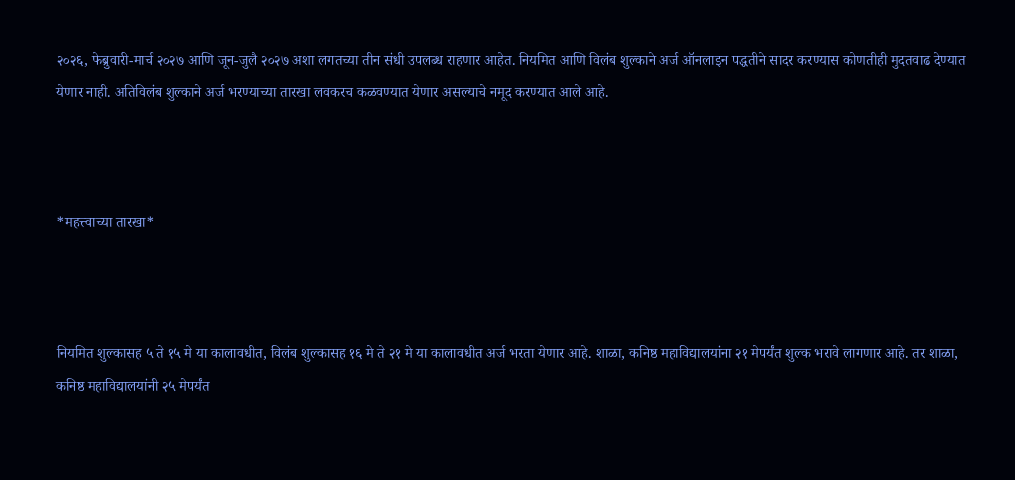२०२६, फेब्रुवारी-मार्च २०२७ आणि जून-जुलै २०२७ अशा लगतच्या तीन संधी उपलब्ध राहणार आहेत. नियमित आणि विलंब शुल्काने अर्ज ऑनलाइन पद्धतीने सादर करण्यास कोणतीही मुदतवाढ देण्यात येणार नाही. अतिविलंब शुल्काने अर्ज भरण्याच्या तारखा लवकरच कळवण्यात येणार असल्याचे नमूद करण्यात आले आहे.



*महत्त्वाच्या तारखा*



नियमित शुल्कासह ५ ते १५ मे या कालावधीत, विलंब शुल्कासह १६ मे ते २१ मे या कालावधीत अर्ज भरता येणार आहे. शाळा, कनिष्ठ महाविद्यालयांना २१ मेपर्यंत शुल्क भरावे लागणार आहे. तर शाळा, कनिष्ठ महाविद्यालयांनी २५ मेपर्यंत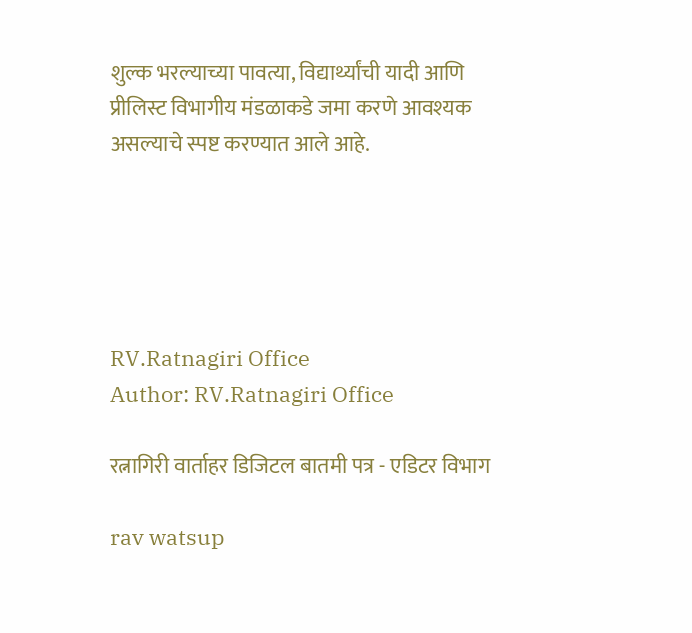शुल्क भरल्याच्या पावत्या, विद्यार्थ्यांची यादी आणि प्रीलिस्ट विभागीय मंडळाकडे जमा करणे आवश्यक असल्याचे स्पष्ट करण्यात आले आहे.





RV.Ratnagiri Office
Author: RV.Ratnagiri Office

रत्नागिरी वार्ताहर डिजिटल बातमी पत्र - एडिटर विभाग

rav watsup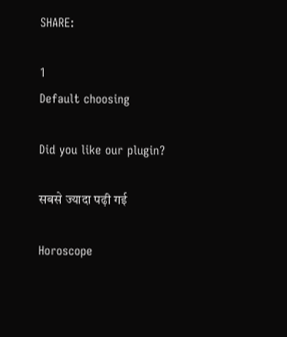SHARE:

1
Default choosing

Did you like our plugin?

सबसे ज्यादा पढ़ी गई

Horoscope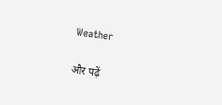Weather

और पढ़ें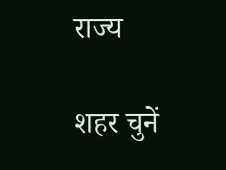राज्य

शहर चुनें